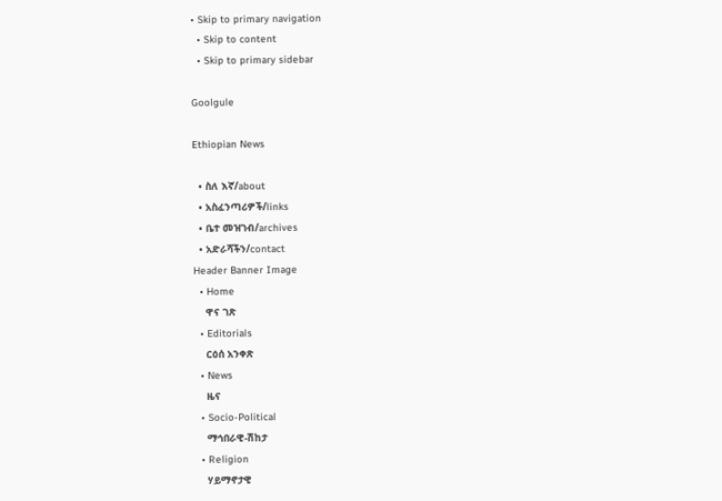• Skip to primary navigation
  • Skip to content
  • Skip to primary sidebar

Goolgule

Ethiopian News

  • ስለ እኛ/about
  • አስፈንጣሪዎች/links
  • ቤተ መዝገብ/archives
  • አድራሻችን/contact
Header Banner Image
  • Home
    ዋና ገጽ
  • Editorials
    ርዕሰ አንቀጽ
  • News
    ዜና
  • Socio-Political
    ማኅበራዊ-ሽከታ
  • Religion
    ሃይማኖታዊ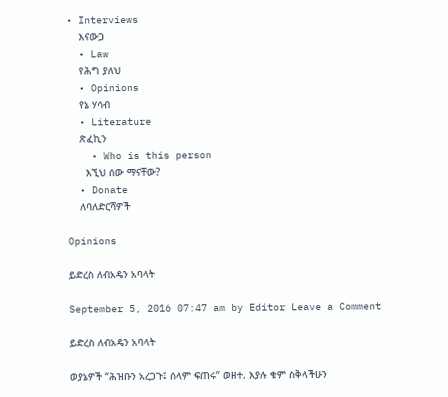• Interviews
    እናውጋ
  • Law
    የሕግ ያለህ
  • Opinions
    የኔ ሃሳብ
  • Literature
    ጽፈኪን
    • Who is this person
      እኚህ ሰው ማናቸው?
  • Donate
    ለባለድርሻዎች

Opinions

ይድረስ ለብአዴን አባላት

September 5, 2016 07:47 am by Editor Leave a Comment

ይድረስ ለብአዴን አባላት

ወያኔዎች “ሕዝቡን አረጋጉ፤ ሰላም ፍጠሩ” ወዘተ. እያሉ ቁም ስቅላችሁን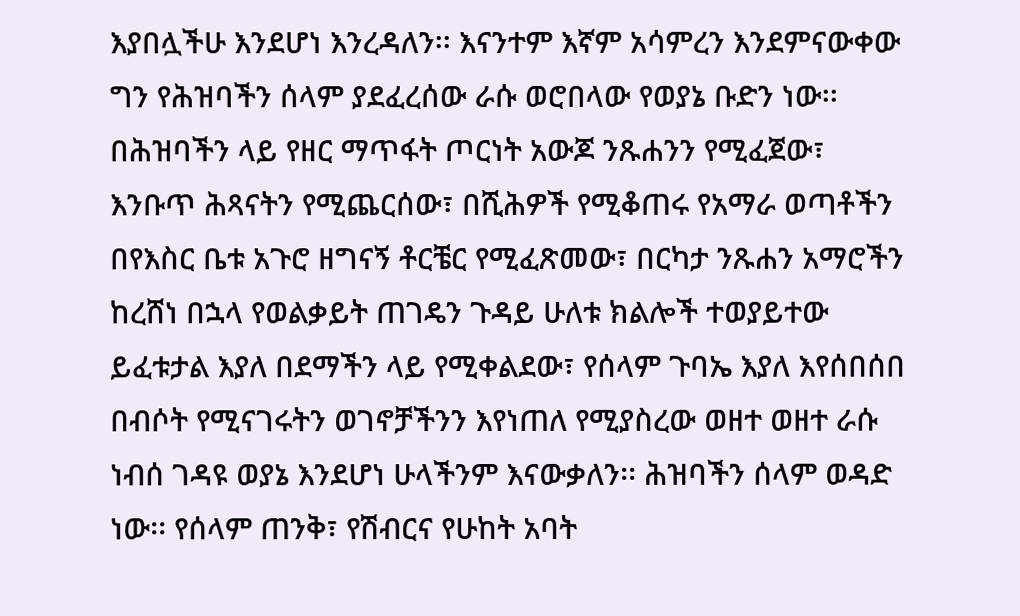እያበሏችሁ እንደሆነ እንረዳለን፡፡ እናንተም እኛም አሳምረን እንደምናውቀው ግን የሕዝባችን ሰላም ያደፈረሰው ራሱ ወሮበላው የወያኔ ቡድን ነው፡፡ በሕዝባችን ላይ የዘር ማጥፋት ጦርነት አውጆ ንጹሐንን የሚፈጀው፣ እንቡጥ ሕጻናትን የሚጨርሰው፣ በሺሕዎች የሚቆጠሩ የአማራ ወጣቶችን በየእስር ቤቱ አጉሮ ዘግናኝ ቶርቼር የሚፈጽመው፣ በርካታ ንጹሐን አማሮችን ከረሸነ በኋላ የወልቃይት ጠገዴን ጉዳይ ሁለቱ ክልሎች ተወያይተው ይፈቱታል እያለ በደማችን ላይ የሚቀልደው፣ የሰላም ጉባኤ እያለ እየሰበሰበ በብሶት የሚናገሩትን ወገኖቻችንን እየነጠለ የሚያስረው ወዘተ ወዘተ ራሱ ነብሰ ገዳዩ ወያኔ እንደሆነ ሁላችንም እናውቃለን፡፡ ሕዝባችን ሰላም ወዳድ ነው፡፡ የሰላም ጠንቅ፣ የሽብርና የሁከት አባት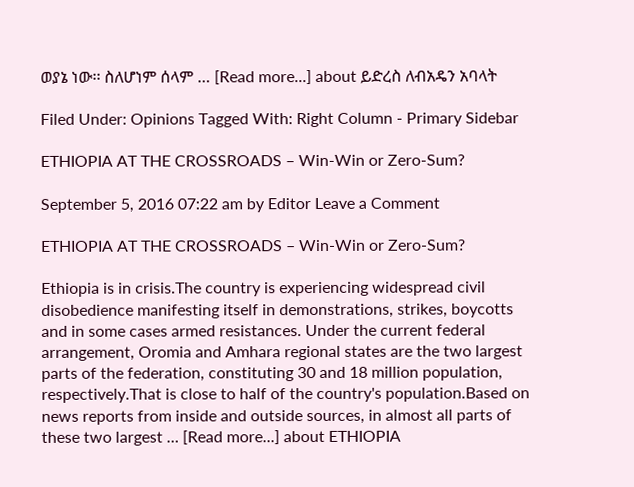ወያኔ ነው፡፡ ስለሆነም ሰላም … [Read more...] about ይድረስ ለብአዴን አባላት

Filed Under: Opinions Tagged With: Right Column - Primary Sidebar

ETHIOPIA AT THE CROSSROADS – Win-Win or Zero-Sum?

September 5, 2016 07:22 am by Editor Leave a Comment

ETHIOPIA AT THE CROSSROADS – Win-Win or Zero-Sum?

Ethiopia is in crisis.The country is experiencing widespread civil disobedience manifesting itself in demonstrations, strikes, boycotts and in some cases armed resistances. Under the current federal arrangement, Oromia and Amhara regional states are the two largest parts of the federation, constituting 30 and 18 million population, respectively.That is close to half of the country's population.Based on news reports from inside and outside sources, in almost all parts of these two largest … [Read more...] about ETHIOPIA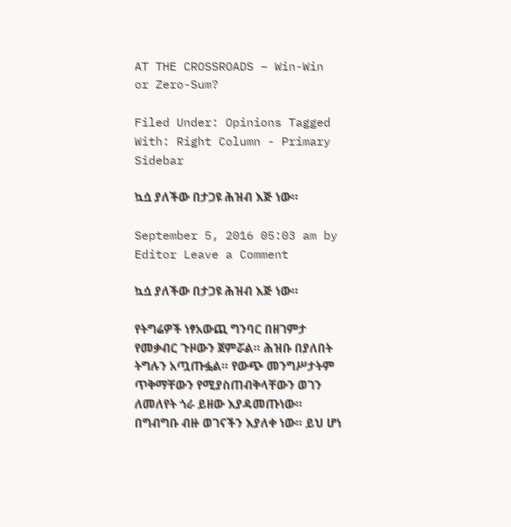AT THE CROSSROADS – Win-Win or Zero-Sum?

Filed Under: Opinions Tagged With: Right Column - Primary Sidebar

ኳሷ ያለችው በታጋዩ ሕዝብ እጅ ነው።

September 5, 2016 05:03 am by Editor Leave a Comment

ኳሷ ያለችው በታጋዩ ሕዝብ እጅ ነው።

የትግሬዎች ነፃአውጪ ግንባር በዘገምታ የመቃብር ጉዞውን ጀምሯል። ሕዝቡ በያለበት ትግሉን አጧጡፏል። የውጭ መንግሥታትም ጥቅማቸውን የሚያስጠብቅላቸውን ወገን ለመለየት ጎራ ይዘው እያዳመጡነው። በግብግቡ ብዙ ወገናችን እያለቀ ነው። ይህ ሆነ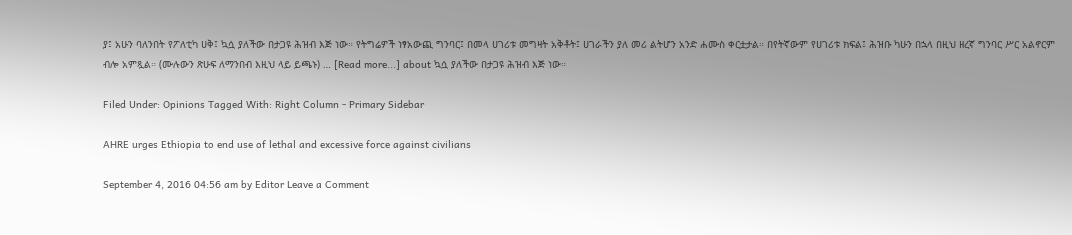ያ፤ አሁን ባለንበት የፖለቲካ ሀቅ፤ ኳሷ ያለችው በታጋዩ ሕዝብ እጅ ነው። የትግሬዎች ነፃአውጪ ግንባር፤ በመላ ሀገሪቱ መግዛት አቅቶት፤ ሀገራችን ያለ መሪ ልትሆን አንድ ሐሙስ ቀርቷታል። በየትኛውም የሀገሪቱ ክፍል፤ ሕዝቡ ካሁን በኋላ በዚህ ዘረኛ ግንባር ሥር አልኖርም ብሎ አምጿል። (ሙሉውን ጽሁፍ ለማንበብ እዚህ ላይ ይጫኑ) … [Read more...] about ኳሷ ያለችው በታጋዩ ሕዝብ እጅ ነው።

Filed Under: Opinions Tagged With: Right Column - Primary Sidebar

AHRE urges Ethiopia to end use of lethal and excessive force against civilians

September 4, 2016 04:56 am by Editor Leave a Comment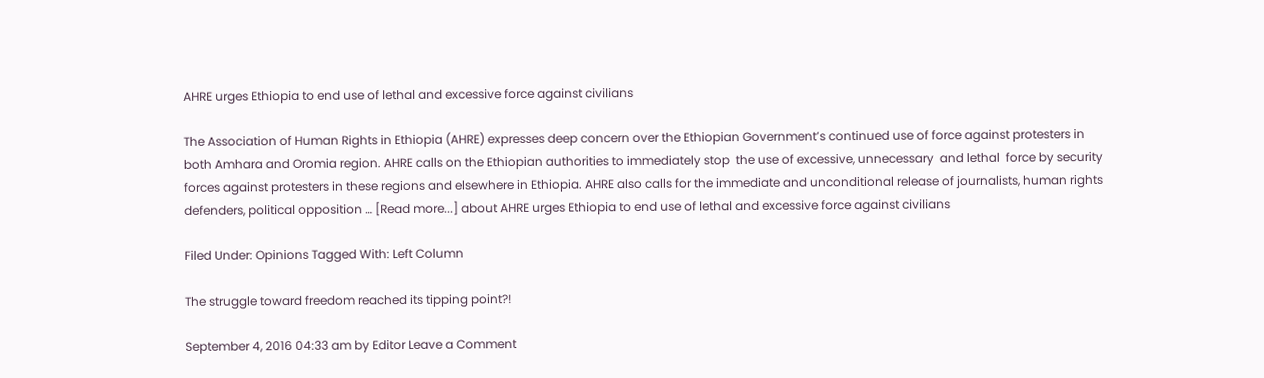AHRE urges Ethiopia to end use of lethal and excessive force against civilians

The Association of Human Rights in Ethiopia (AHRE) expresses deep concern over the Ethiopian Government’s continued use of force against protesters in both Amhara and Oromia region. AHRE calls on the Ethiopian authorities to immediately stop  the use of excessive, unnecessary  and lethal  force by security forces against protesters in these regions and elsewhere in Ethiopia. AHRE also calls for the immediate and unconditional release of journalists, human rights defenders, political opposition … [Read more...] about AHRE urges Ethiopia to end use of lethal and excessive force against civilians

Filed Under: Opinions Tagged With: Left Column

The struggle toward freedom reached its tipping point?!

September 4, 2016 04:33 am by Editor Leave a Comment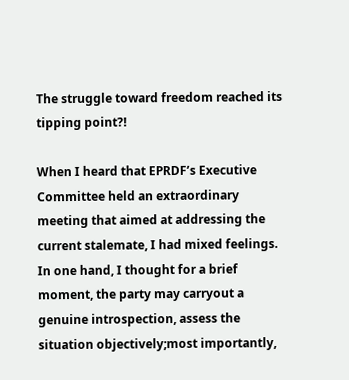The struggle toward freedom reached its tipping point?!

When I heard that EPRDF’s Executive Committee held an extraordinary meeting that aimed at addressing the current stalemate, I had mixed feelings. In one hand, I thought for a brief moment, the party may carryout a genuine introspection, assess the situation objectively;most importantly,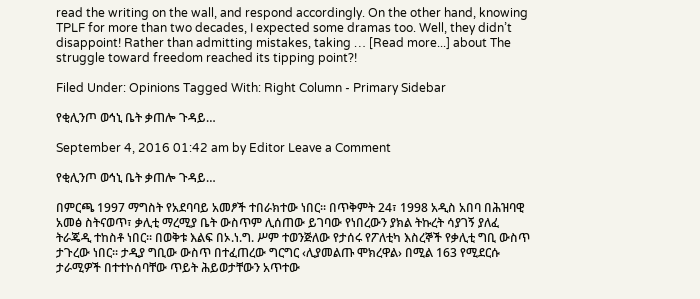read the writing on the wall, and respond accordingly. On the other hand, knowing TPLF for more than two decades, I expected some dramas too. Well, they didn’t disappoint! Rather than admitting mistakes, taking … [Read more...] about The struggle toward freedom reached its tipping point?!

Filed Under: Opinions Tagged With: Right Column - Primary Sidebar

የቂሊንጦ ወኅኒ ቤት ቃጠሎ ጉዳይ…

September 4, 2016 01:42 am by Editor Leave a Comment

የቂሊንጦ ወኅኒ ቤት ቃጠሎ ጉዳይ…

በምርጫ 1997 ማግስት የአደባባይ አመፆች ተበራክተው ነበር፡፡ በጥቅምት 24፣ 1998 አዲስ አበባ በሕዝባዊ አመፅ ስትናወጥ፣ ቃሊቲ ማረሚያ ቤት ውስጥም ሊሰጠው ይገባው የነበረውን ያክል ትኩረት ሳያገኝ ያለፈ ትራጄዲ ተከስቶ ነበር፡፡ በወቅቱ እልፍ በኦ.ነ.ግ. ሥም ተወንጅለው የታሰሩ የፖለቲካ እስረኞች የቃሊቲ ግቢ ውስጥ ታጉረው ነበር፡፡ ታዲያ ግቢው ውስጥ በተፈጠረው ግርግር ‹ሊያመልጡ ሞክረዋል› በሚል 163 የሚደርሱ ታራሚዎች በተተኮሰባቸው ጥይት ሕይወታቸውን አጥተው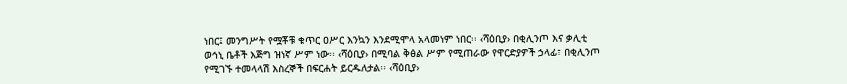ነበር፤ መንግሥት የሟቾቹ ቁጥር ዐሥር እንኳን እንደሚሞላ አላመነም ነበር፡፡ ‹ሻዕቢያ› በቂሊንጦ እና ቃሊቲ ወኅኒ ቤቶች እጅግ ዝነኛ ሥም ነው፡፡ ‹ሻዕቢያ› በሚባል ቅፅል ሥም የሚጠራው የዋርድያዎች ኃላፊ፣ በቂሊንጦ የሚገኙ ተመላላሽ እስረኞች በፍርሐት ይርዱለታል፡፡ ‹ሻዕቢያ›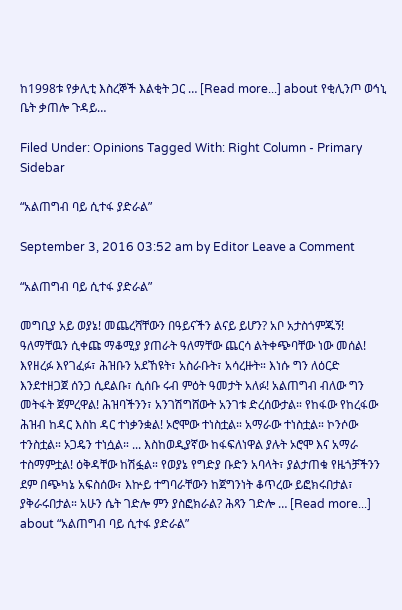ከ1998ቱ የቃሊቲ እስረኞች እልቂት ጋር … [Read more...] about የቂሊንጦ ወኅኒ ቤት ቃጠሎ ጉዳይ…

Filed Under: Opinions Tagged With: Right Column - Primary Sidebar

“አልጠግብ ባይ ሲተፋ ያድራል”

September 3, 2016 03:52 am by Editor Leave a Comment

“አልጠግብ ባይ ሲተፋ ያድራል”

መግቢያ አይ ወያኔ! መጨረሻቸውን በዓይናችን ልናይ ይሆን? አቦ አታስጎምጁኝ! ዓለማቸዉን ሲቀጩ ማቆሚያ ያጠራት ዓለማቸው ጨርሳ ልትቀጭባቸው ነው መሰል! እየዘረፉ እየገፈፉ፣ ሕዝቡን አደኸዩት፣ አስራቡት፣ አሳረዙት። እነሱ ግን ለዕርድ እንደተዘጋጀ ሰንጋ ሲደልቡ፣ ሲሰቡ ሩብ ምዕት ዓመታት አለፉ! አልጠግብ ብለው ግን መትፋት ጀምረዋል! ሕዝባችንን፣ አንገሽግሸውት አንገቱ ድረሰውታል። የከፋው የከረፋው ሕዝብ ከዳር እስከ ዳር ተነቃንቋል! ኦሮሞው ተነስቷል። አማራው ተነስቷል። ኮንሶው ተንስቷል። ኦጋዴን ተነሷል። ... እስከወዲያኛው ከፋፍለነዋል ያሉት ኦሮሞ እና አማራ ተስማምቷል! ዕቅዳቸው ከሽፏል። የወያኔ የግድያ ቡድን አባላት፣ ያልታጠቁ የዜጎቻችንን ደም በጭካኔ አፍስሰው፣ እኵይ ተግባራቸውን ከጀግንነት ቆጥረው ይፎክሩበታል፣ ያቅራሩበታል። አሁን ሴት ገድሎ ምን ያስፎክራል? ሕጻን ገድሎ … [Read more...] about “አልጠግብ ባይ ሲተፋ ያድራል”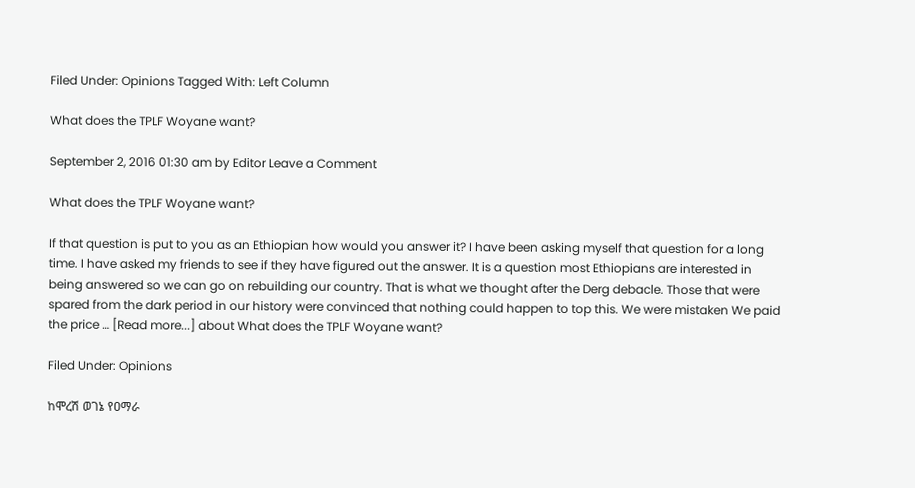Filed Under: Opinions Tagged With: Left Column

What does the TPLF Woyane want?

September 2, 2016 01:30 am by Editor Leave a Comment

What does the TPLF Woyane want?

If that question is put to you as an Ethiopian how would you answer it? I have been asking myself that question for a long time. I have asked my friends to see if they have figured out the answer. It is a question most Ethiopians are interested in being answered so we can go on rebuilding our country. That is what we thought after the Derg debacle. Those that were spared from the dark period in our history were convinced that nothing could happen to top this. We were mistaken We paid the price … [Read more...] about What does the TPLF Woyane want?

Filed Under: Opinions

ከሞረሽ ወገኔ የዐማራ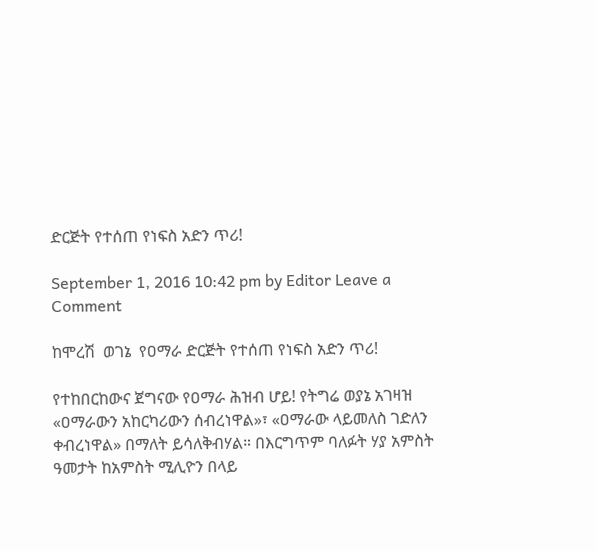ድርጅት የተሰጠ የነፍስ አድን ጥሪ!

September 1, 2016 10:42 pm by Editor Leave a Comment

ከሞረሽ  ወገኔ  የዐማራ ድርጅት የተሰጠ የነፍስ አድን ጥሪ!

የተከበርከውና ጀግናው የዐማራ ሕዝብ ሆይ! የትግሬ ወያኔ አገዛዝ «ዐማራውን አከርካሪውን ሰብረነዋል»፣ «ዐማራው ላይመለስ ገድለን ቀብረነዋል» በማለት ይሳለቅብሃል። በእርግጥም ባለፉት ሃያ አምስት ዓመታት ከአምስት ሚሊዮን በላይ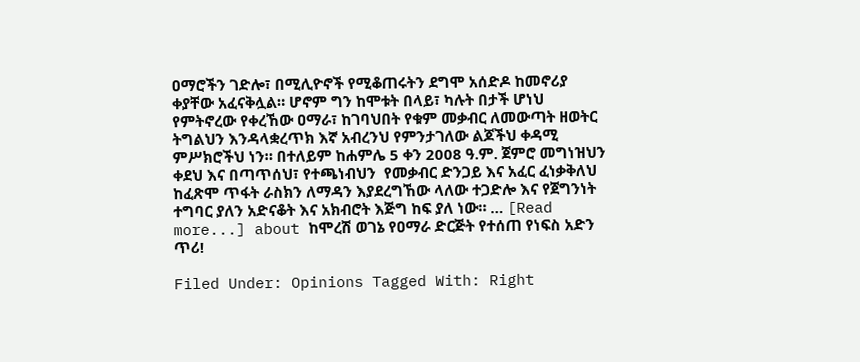ዐማሮችን ገድሎ፣ በሚሊዮኖች የሚቆጠሩትን ደግሞ አሰድዶ ከመኖሪያ ቀያቸው አፈናቅሏል። ሆኖም ግን ከሞቱት በላይ፣ ካሉት በታች ሆነህ የምትኖረው የቀረኸው ዐማራ፣ ከገባህበት የቁም መቃብር ለመውጣት ዘወትር ትግልህን እንዳላቋረጥክ እኛ አብረንህ የምንታገለው ልጆችህ ቀዳሚ ምሥክሮችህ ነን። በተለይም ከሐምሌ 5 ቀን 2008 ዓ.ም. ጀምሮ መግነዝህን ቀደህ እና በጣጥሰህ፣ የተጫነብህን  የመቃብር ድንጋይ እና አፈር ፈነቃቅለህ ከፈጽሞ ጥፋት ራስክን ለማዳን እያደረግኸው ላለው ተጋድሎ እና የጀግንነት ተግባር ያለን አድናቆት እና አክብሮት እጅግ ከፍ ያለ ነው። … [Read more...] about ከሞረሽ ወገኔ የዐማራ ድርጅት የተሰጠ የነፍስ አድን ጥሪ!

Filed Under: Opinions Tagged With: Right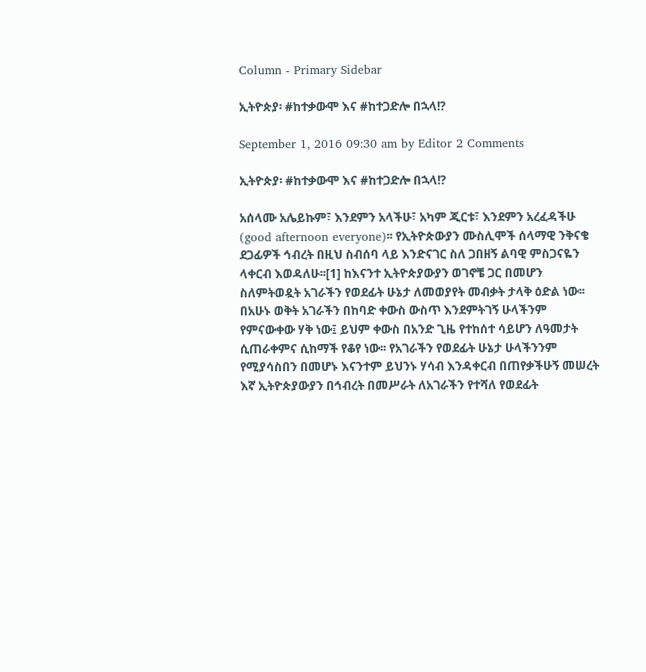Column - Primary Sidebar

ኢትዮጵያ፡ #ከተቃውሞ እና #ከተጋድሎ በኋላ!?

September 1, 2016 09:30 am by Editor 2 Comments

ኢትዮጵያ፡ #ከተቃውሞ እና #ከተጋድሎ በኋላ!?

አሰላሙ አሌይኩም፣ እንደምን አላችሁ፣ አካም ጂርቱ፣ እንደምን አረፈዳችሁ (good afternoon everyone)፡፡ የኢትዮጵውያን ሙስሊሞች ሰላማዊ ንቅናቄ ደጋፊዎች ኅብረት በዚህ ስብሰባ ላይ እንድናገር ስለ ጋበዘኝ ልባዊ ምስጋናዬን ላቀርብ እወዳለሁ፡፡[1] ከእናንተ ኢትዮጵያውያን ወገኖቼ ጋር በመሆን ስለምትወዷት አገራችን የወደፊት ሁኔታ ለመወያየት መብቃት ታላቅ ዕድል ነው፡፡ በአሁኑ ወቅት አገራችን በከባድ ቀውስ ውስጥ እንደምትገኝ ሁላችንም የምናውቀው ሃቅ ነው፤ ይህም ቀውስ በአንድ ጊዜ የተከሰተ ሳይሆን ለዓመታት ሲጠራቀምና ሲከማች የቆየ ነው፡፡ የአገራችን የወደፊት ሁኔታ ሁላችንንም የሚያሳስበን በመሆኑ እናንተም ይህንኑ ሃሳብ እንዳቀርብ በጠየቃችሁኝ መሠረት እኛ ኢትዮጵያውያን በኅብረት በመሥራት ለአገራችን የተሻለ የወደፊት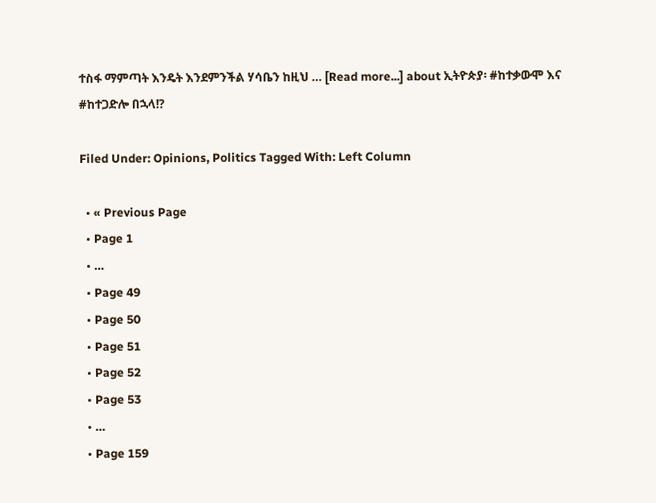ተስፋ ማምጣት እንዴት እንደምንችል ሃሳቤን ከዚህ … [Read more...] about ኢትዮጵያ፡ #ከተቃውሞ እና #ከተጋድሎ በኋላ!?

Filed Under: Opinions, Politics Tagged With: Left Column

  • « Previous Page
  • Page 1
  • …
  • Page 49
  • Page 50
  • Page 51
  • Page 52
  • Page 53
  • …
  • Page 159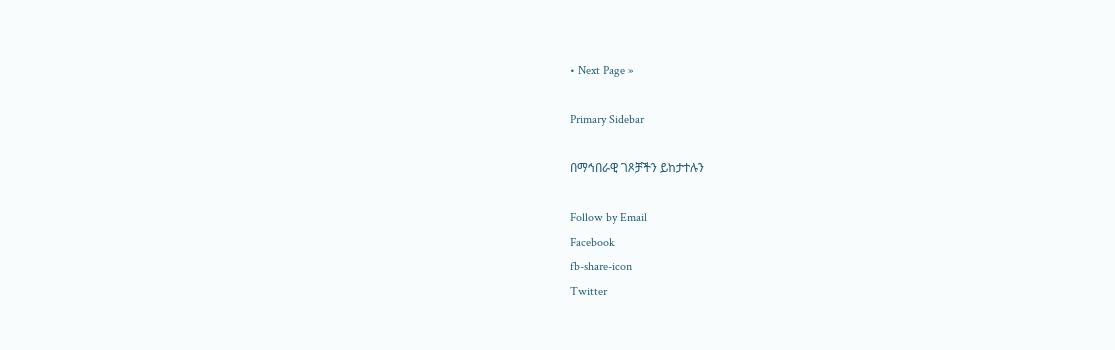• Next Page »

Primary Sidebar

በማኅበራዊ ገጾቻችን ይከታተሉን

Follow by Email
Facebook
fb-share-icon
Twitter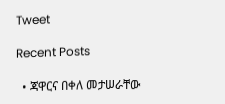Tweet

Recent Posts

  • ጃዋርና በቀለ መታሠራቸው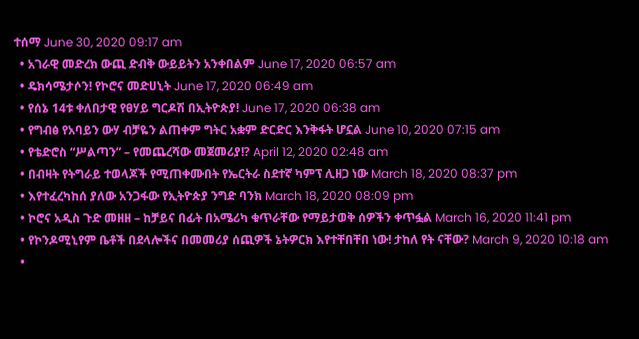ተሰማ June 30, 2020 09:17 am
  • አገራዊ መድረክ ውጪ ድብቅ ውይይትን አንቀበልም June 17, 2020 06:57 am
  • ዴክሳሜታሶን! የኮሮና መድሀኒት June 17, 2020 06:49 am
  • የሰኔ 14ቱ ቀለበታዊ የፀሃይ ግርዶሽ በኢትዮጵያ! June 17, 2020 06:38 am
  • የግብፅ የአባይን ውሃ ብቻዬን ልጠቀም ግትር አቋም ድርድር እንቅፋት ሆኗል June 10, 2020 07:15 am
  • የቴድሮስ “ሥልጣን” – የመጨረሻው መጀመሪያ!? April 12, 2020 02:48 am
  • በብዛት የትግራይ ተወላጆች የሚጠቀሙበት የኤርትራ ስደተኛ ካምፕ ሊዘጋ ነው March 18, 2020 08:37 pm
  • እየተፈረካከሰ ያለው አንጋፋው የኢትዮጵያ ንግድ ባንክ March 18, 2020 08:09 pm
  • ኮሮና አዲስ ጉድ መዘዘ – ከቻይና በፊት በአሜሪካ ቁጥራቸው የማይታወቅ ሰዎችን ቀጥፏል March 16, 2020 11:41 pm
  • የኮንዶሚኒየም ቤቶች በደላሎችና በመመሪያ ሰጪዎች ኔትዎርክ እየተቸበቸበ ነው! ታከለ የት ናቸው? March 9, 2020 10:18 am
  •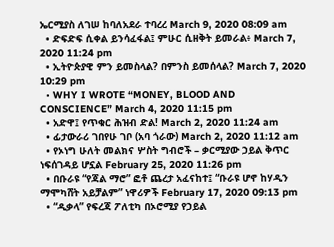ኤርሚያስ ለገሠ ከባለአደራ ተባረረ March 9, 2020 08:09 am
  • ድፍድፍ ሲቀል ይንሳፈፋል፤ ምሁር ሲዘቅት ይመራል፥ March 7, 2020 11:24 pm
  • ኢትዮጵያዊ ምን ይመስላል? በምንስ ይመሰላል? March 7, 2020 10:29 pm
  • WHY I WROTE “MONEY, BLOOD AND CONSCIENCE” March 4, 2020 11:15 pm
  • አድዋ፤ የጥቁር ሕዝብ ድል! March 2, 2020 11:24 am
  • ፊታውራሪ ገበየሁ ገቦ (አባ ጎራው) March 2, 2020 11:12 am
  • የኦነግ ሁለት መልክና ሦስት ግብሮች – ቃርሚያው ኃይል ቅጥር ነፍሰገዳይ ሆኗል February 25, 2020 11:26 pm
  • በቡራዩ “የጃል ማሮ” ፎቶ ጨረታ አፈናከተ፤ “ቡራዩ ሆኖ ከሃዲን ማሞካሸት አይቻልም” ነዋሪዎች February 17, 2020 09:13 pm
  • “ዲቃላ” የፍረጃ ፖለቲካ በኦሮሚያ የኃይል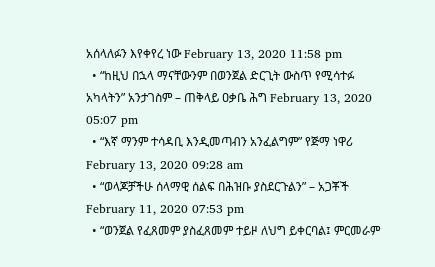አሰላለፉን እየቀየረ ነው February 13, 2020 11:58 pm
  • “ከዚህ በኋላ ማናቸውንም በወንጀል ድርጊት ውስጥ የሚሳተፉ አካላትን” አንታገስም – ጠቅላይ ዐቃቤ ሕግ February 13, 2020 05:07 pm
  • “እኛ ማንም ተሳዳቢ እንዲመጣብን አንፈልግም” የጅማ ነዋሪ February 13, 2020 09:28 am
  • “ወላጆቻችሁ ሰላማዊ ሰልፍ በሕዝቡ ያስደርጉልን” – አጋቾች February 11, 2020 07:53 pm
  • “ወንጀል የፈጸመም ያስፈጸመም ተይዞ ለህግ ይቀርባል፤ ምርመራም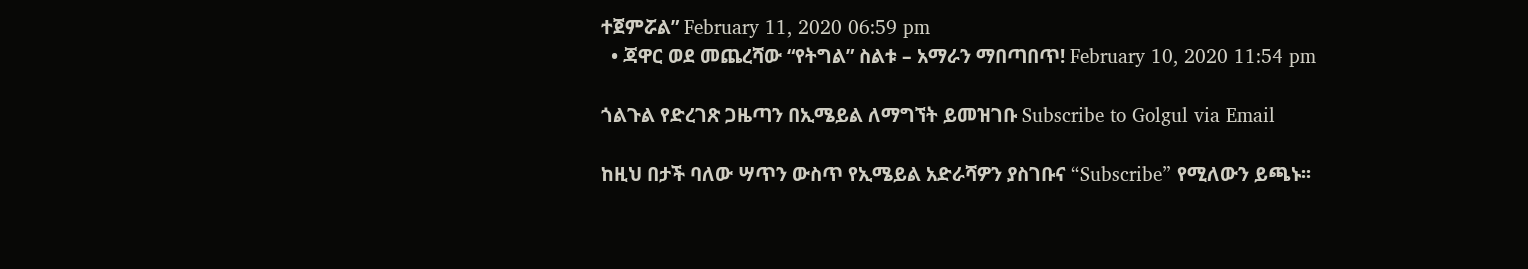ተጀምሯል” February 11, 2020 06:59 pm
  • ጃዋር ወደ መጨረሻው “የትግል” ስልቱ – አማራን ማበጣበጥ! February 10, 2020 11:54 pm

ጎልጉል የድረገጽ ጋዜጣን በኢሜይል ለማግኘት ይመዝገቡ Subscribe to Golgul via Email

ከዚህ በታች ባለው ሣጥን ውስጥ የኢሜይል አድራሻዎን ያስገቡና “Subscribe” የሚለውን ይጫኑ፡፡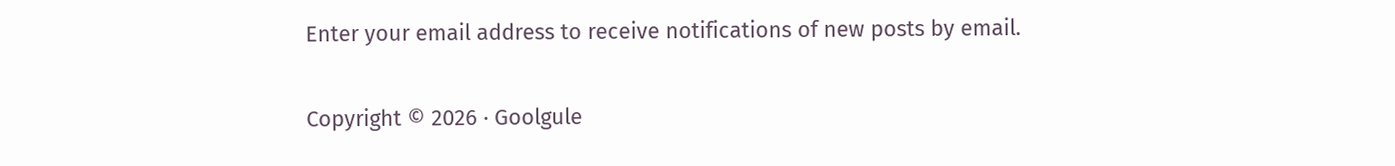Enter your email address to receive notifications of new posts by email.

Copyright © 2026 · Goolgule